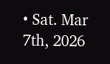• Sat. Mar 7th, 2026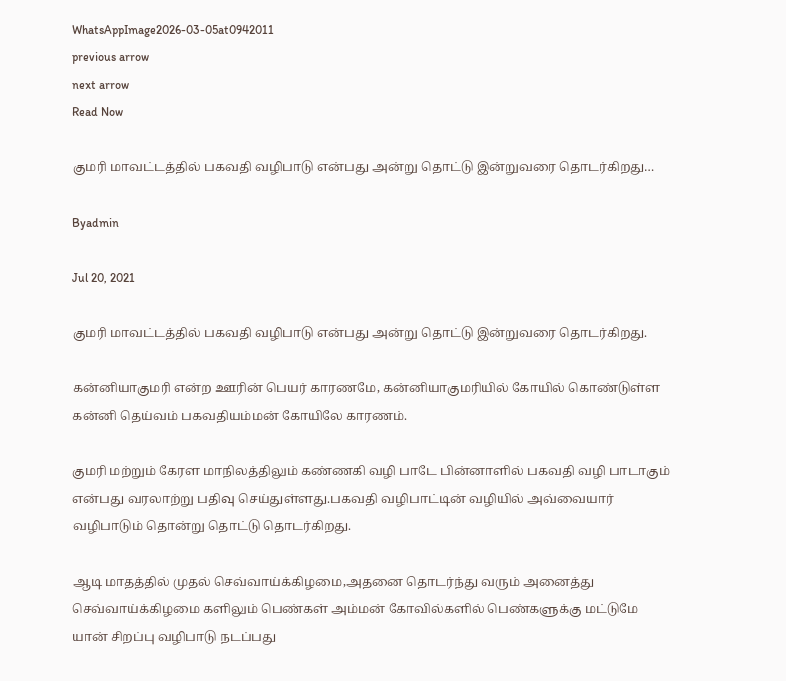WhatsAppImage2026-03-05at0942011
previous arrow
next arrow
Read Now

குமரி மாவட்டத்தில் பகவதி வழிபாடு என்பது அன்று தொட்டு இன்றுவரை தொடர்கிறது…

Byadmin

Jul 20, 2021

குமரி மாவட்டத்தில் பகவதி வழிபாடு என்பது அன்று தொட்டு இன்றுவரை தொடர்கிறது.

கன்னியாகுமரி என்ற ஊரின் பெயர் காரணமே, கன்னியாகுமரியில் கோயில் கொண்டுள்ள கன்னி தெய்வம் பகவதியம்மன் கோயிலே காரணம்.

குமரி மற்றும் கேரள மாநிலத்திலும் கண்ணகி வழி பாடே பின்னாளில் பகவதி வழி பாடாகும் என்பது வரலாற்று பதிவு செய்துள்ளது.பகவதி வழிபாட்டின் வழியில் அவ்வையார் வழிபாடும் தொன்று தொட்டு தொடர்கிறது.

ஆடி மாதத்தில் முதல் செவ்வாய்க்கிழமை,அதனை தொடர்ந்து வரும் அனைத்து செவ்வாய்க்கிழமை களிலும் பெண்கள் அம்மன் கோவில்களில் பெண்களுக்கு மட்டுமே யான் சிறப்பு வழிபாடு நடப்பது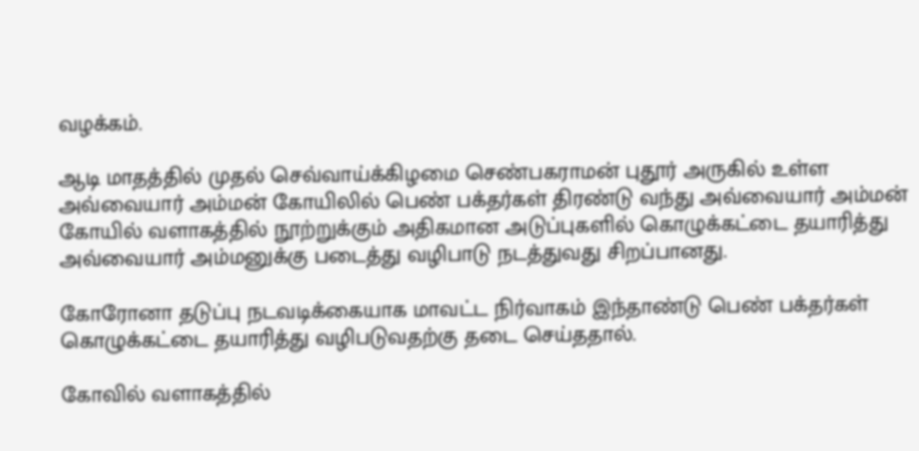வழக்கம்.

ஆடி மாதத்தில் முதல் செவ்வாய்க்கிழமை செண்பகராமன் புதூர் அருகில் உள்ள அவ்வையார் அம்மன் கோயிலில் பெண் பக்தர்கள் திரண்டு வந்து அவ்வையார் அம்மன் கோயில் வளாகத்தில் நூற்றுக்கும் அதிகமான அடுப்புகளில் கொழுக்கட்டை தயாரித்து அவ்வையார் அம்மனுக்கு படைத்து வழிபாடு நடத்துவது சிறப்பானது.

கோரோனா தடுப்பு நடவடிக்கையாக மாவட்ட நிர்வாகம் இந்தாண்டு பெண் பக்தர்கள் கொழுக்கட்டை தயாரித்து வழிபடுவதற்கு தடை செய்ததால்.

கோவில் வளாகத்தில்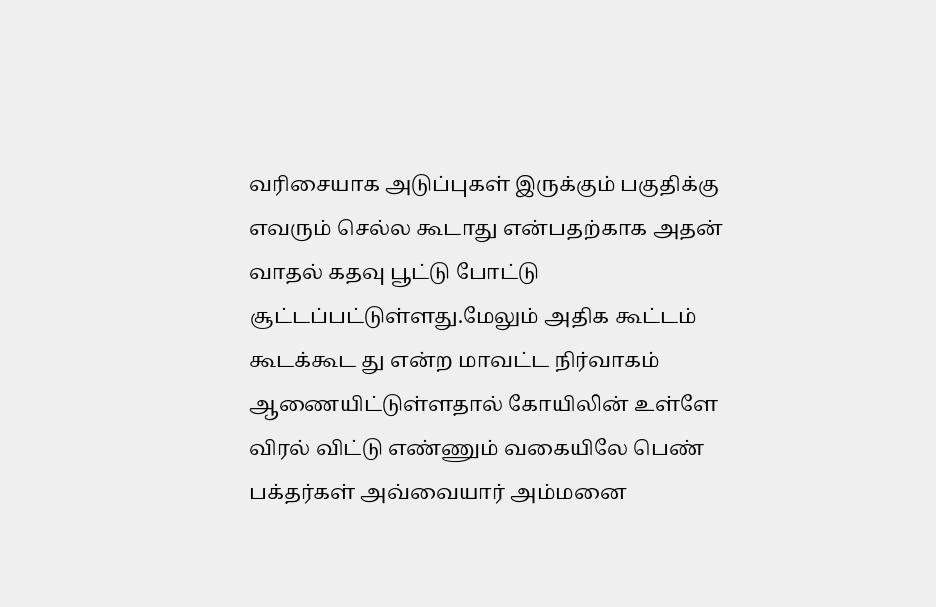வரிசையாக அடுப்புகள் இருக்கும் பகுதிக்கு எவரும் செல்ல கூடாது என்பதற்காக அதன் வாதல் கதவு பூட்டு போட்டு சூட்டப்பட்டுள்ளது.மேலும் அதிக கூட்டம் கூடக்கூட து என்ற மாவட்ட நிர்வாகம் ஆணையிட்டுள்ளதால் கோயிலின் உள்ளே விரல் விட்டு எண்ணும் வகையிலே பெண் பக்தர்கள் அவ்வையார் அம்மனை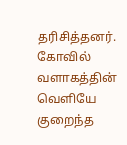தரிசித்தனர். கோவில் வளாகத்தின் வெளியே குறைந்த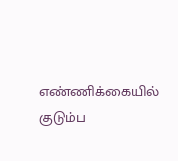எண்ணிக்கையில் குடும்ப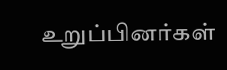உறுப்பினர்கள்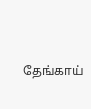தேங்காய்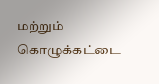மற்றும் கொழுக்கட்டை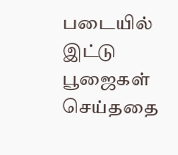படையில் இட்டு பூஜைகள் செய்ததை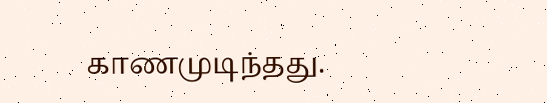காணமுடிந்தது.